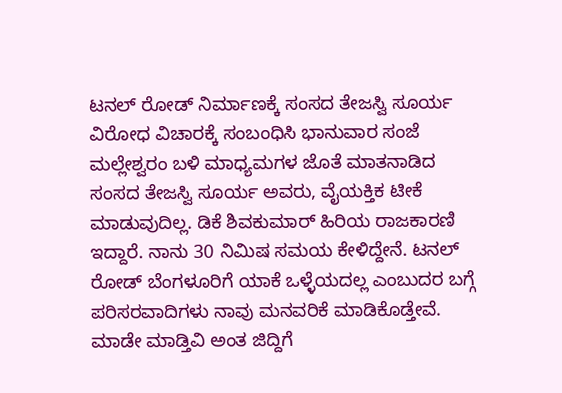ಟನಲ್ ರೋಡ್ ನಿರ್ಮಾಣಕ್ಕೆ ಸಂಸದ ತೇಜಸ್ವಿ ಸೂರ್ಯ ವಿರೋಧ ವಿಚಾರಕ್ಕೆ ಸಂಬಂಧಿಸಿ ಭಾನುವಾರ ಸಂಜೆ ಮಲ್ಲೇಶ್ವರಂ ಬಳಿ ಮಾಧ್ಯಮಗಳ ಜೊತೆ ಮಾತನಾಡಿದ ಸಂಸದ ತೇಜಸ್ವಿ ಸೂರ್ಯ ಅವರು, ವೈಯಕ್ತಿಕ ಟೀಕೆ ಮಾಡುವುದಿಲ್ಲ. ಡಿಕೆ ಶಿವಕುಮಾರ್ ಹಿರಿಯ ರಾಜಕಾರಣಿ ಇದ್ದಾರೆ. ನಾನು 30 ನಿಮಿಷ ಸಮಯ ಕೇಳಿದ್ದೇನೆ. ಟನಲ್ ರೋಡ್ ಬೆಂಗಳೂರಿಗೆ ಯಾಕೆ ಒಳ್ಳೆಯದಲ್ಲ ಎಂಬುದರ ಬಗ್ಗೆ ಪರಿಸರವಾದಿಗಳು ನಾವು ಮನವರಿಕೆ ಮಾಡಿಕೊಡ್ತೇವೆ. ಮಾಡೇ ಮಾಡ್ತಿವಿ ಅಂತ ಜಿದ್ದಿಗೆ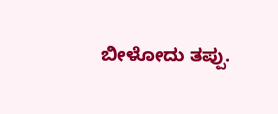ಬೀಳೋದು ತಪ್ಪು.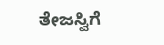ತೇಜಸ್ವಿಗೆ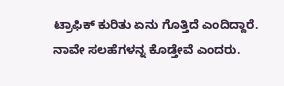ಟ್ರಾಫಿಕ್ ಕುರಿತು ಏನು ಗೊತ್ತಿದೆ ಎಂದಿದ್ದಾರೆ. ನಾವೇ ಸಲಹೆಗಳನ್ನ ಕೊಡ್ತೇವೆ ಎಂದರು.